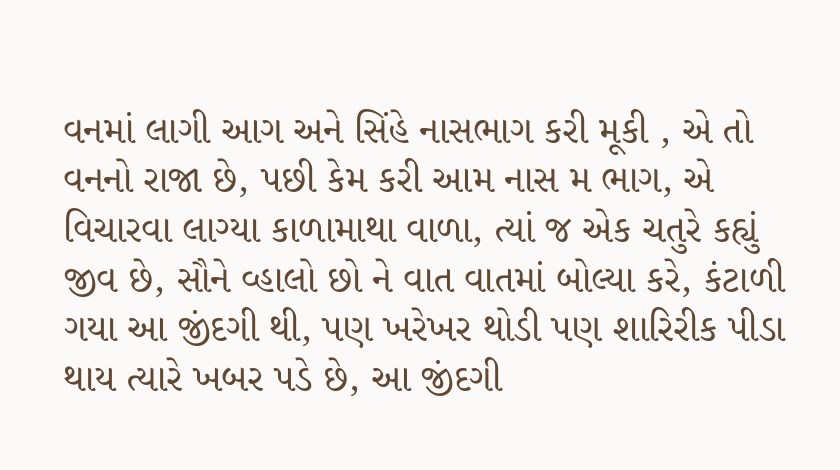વનમાં લાગી આગ અને સિંહે નાસભાગ કરી મૂકી , એ તો વનનો રાજા છે, પછી કેમ કરી આમ નાસ મ ભાગ, એ વિચારવા લાગ્યા કાળામાથા વાળા, ત્યાં જ એક ચતુરે કહ્યું જીવ છે, સૌને વ્હાલો છો ને વાત વાતમાં બોલ્યા કરે, કંટાળી ગયા આ જીંદગી થી, પણ ખરેખર થોડી પણ શારિરીક પીડા થાય ત્યારે ખબર પડે છે, આ જીંદગી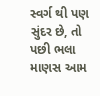સ્વર્ગ થી પણ સુંદર છે, તો પછી ભલા માણસ આમ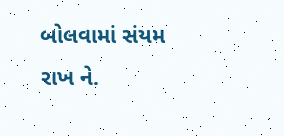બોલવામાં સંયમ રાખ ને.